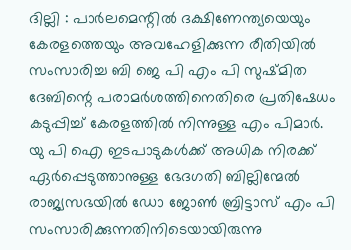ദില്ലി : പാർലമെന്റിൽ ദക്ഷിണേന്ത്യയെയും കേരളത്തെയും അവഹേളിക്കുന്ന രീതിയിൽ സംസാരിച്ച ബി ജെ പി എം പി സുഷ്മിത ദേബിന്റെ പരാമർശത്തിനെതിരെ പ്രതിഷേധം കടുപ്പിച്ച് കേരളത്തിൽ നിന്നുള്ള എം പിമാർ.
യു പി ഐ ഇടപാടുകൾക്ക് അധിക നിരക്ക് ഏർപ്പെടുത്താനുള്ള ഭേദഗതി ബില്ലിന്മേൽ രാജ്യസഭയിൽ ഡോ ജോൺ ബ്രിട്ടാസ് എം പി സംസാരിക്കുന്നതിനിടെയായിരുന്നു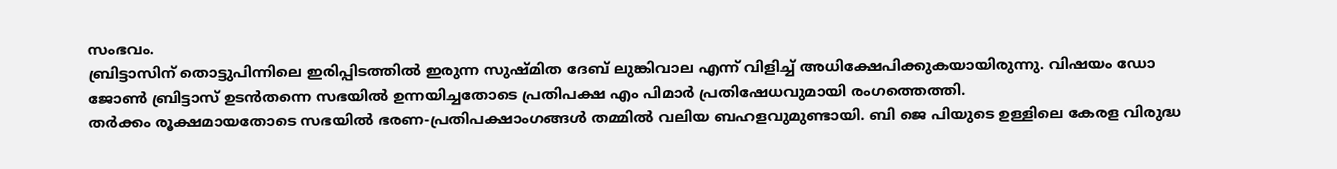സംഭവം.
ബ്രിട്ടാസിന് തൊട്ടുപിന്നിലെ ഇരിപ്പിടത്തിൽ ഇരുന്ന സുഷ്മിത ദേബ് ലുങ്കിവാല എന്ന് വിളിച്ച് അധിക്ഷേപിക്കുകയായിരുന്നു. വിഷയം ഡോ ജോൺ ബ്രിട്ടാസ് ഉടൻതന്നെ സഭയിൽ ഉന്നയിച്ചതോടെ പ്രതിപക്ഷ എം പിമാർ പ്രതിഷേധവുമായി രംഗത്തെത്തി.
തർക്കം രൂക്ഷമായതോടെ സഭയിൽ ഭരണ-പ്രതിപക്ഷാംഗങ്ങൾ തമ്മിൽ വലിയ ബഹളവുമുണ്ടായി. ബി ജെ പിയുടെ ഉള്ളിലെ കേരള വിരുദ്ധ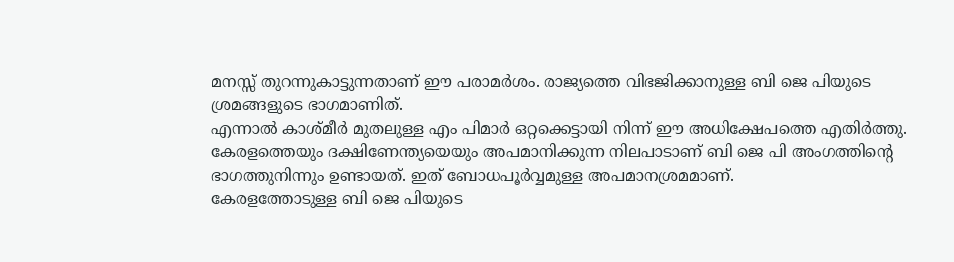മനസ്സ് തുറന്നുകാട്ടുന്നതാണ് ഈ പരാമർശം. രാജ്യത്തെ വിഭജിക്കാനുള്ള ബി ജെ പിയുടെ ശ്രമങ്ങളുടെ ഭാഗമാണിത്.
എന്നാൽ കാശ്മീർ മുതലുള്ള എം പിമാർ ഒറ്റക്കെട്ടായി നിന്ന് ഈ അധിക്ഷേപത്തെ എതിർത്തു. കേരളത്തെയും ദക്ഷിണേന്ത്യയെയും അപമാനിക്കുന്ന നിലപാടാണ് ബി ജെ പി അംഗത്തിന്റെ ഭാഗത്തുനിന്നും ഉണ്ടായത്. ഇത് ബോധപൂർവ്വമുള്ള അപമാനശ്രമമാണ്.
കേരളത്തോടുള്ള ബി ജെ പിയുടെ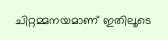ചിറ്റമ്മനയമാണ് ഇതിലൂടെ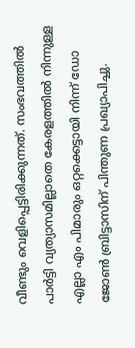വീണ്ടും വെളിപ്പെട്ടിരിക്കുന്നത്. സംഭവത്തിൽ പാർട്ടി വ്യത്യാസമില്ലാതെ കേരളത്തിൽ നിന്നുള്ള എല്ലാ എം പിമാരും ഒറ്റക്കെട്ടായി നിന്ന് ഡോ ജോൺ ബ്രിട്ടാസിന് പിന്തുണ പ്രഖ്യാപിച്ചു.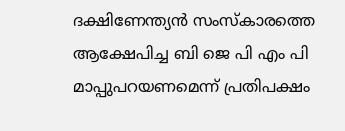ദക്ഷിണേന്ത്യൻ സംസ്കാരത്തെ ആക്ഷേപിച്ച ബി ജെ പി എം പി മാപ്പുപറയണമെന്ന് പ്രതിപക്ഷം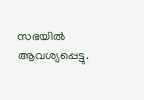സഭയിൽ ആവശ്യപ്പെട്ടു.